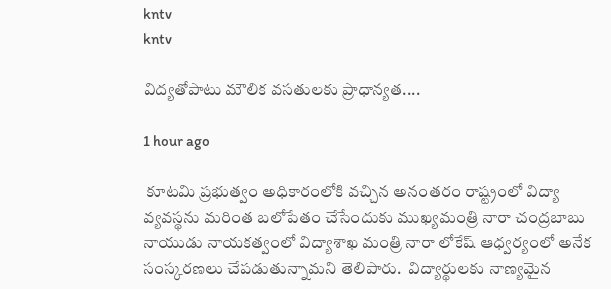kntv
kntv

విద్యతోపాటు మౌలిక వసతులకు ప్రాధాన్యత....

1 hour ago

 కూటమి ప్రభుత్వం అధికారంలోకి వచ్చిన అనంతరం రాష్ట్రంలో విద్యా వ్యవస్థను మరింత బలోపేతం చేసేందుకు ముఖ్యమంత్రి నారా చంద్రబాబు నాయుడు నాయకత్వంలో విద్యాశాఖ మంత్రి నారా లోకేష్ ఆధ్వర్యంలో అనేక సంస్కరణలు చేపడుతున్నామని తెలిపారు.  విద్యార్థులకు నాణ్యమైన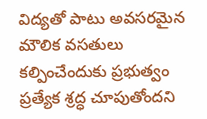విద్యతో పాటు అవసరమైన మౌలిక వసతులు కల్పించేందుకు ప్రభుత్వం ప్రత్యేక శ్రద్ధ చూపుతోందని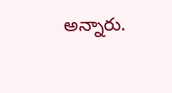అన్నారు.